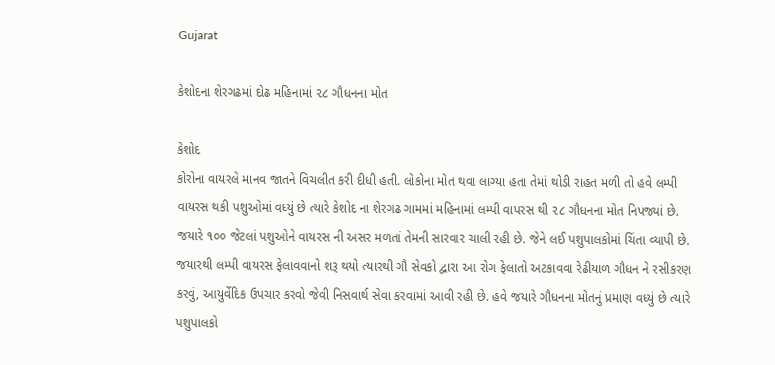Gujarat

કેશોદના શેરગઢમાં દોઢ મહિનામાં ૨૮ ગૌધનના મોત

કેશોદ
કોરોના વાયરલે માનવ જાતને વિચલીત કરી દીધી હતી. લોકોના મોત થવા લાગ્યા હતા તેમાં થોડી રાહત મળી તો હવે લમ્પી વાયરસ થકી પશુઓમાં વધ્યું છે ત્યારે કેશોદ ના શેરગઢ ગામમાં મહિનામાં લમ્પી વાપરસ થી ૨૮ ગૌધનના મોત નિપજ્યાં છે. જયારે ૧૦૦ જેટલાં પશુઓને વાયરસ ની અસર મળતાં તેમની સારવાર ચાલી રહી છે. જેને લઈ પશુપાલકોમાં ચિંતા વ્યાપી છે. જયારથી લમ્પી વાયરસ ફેલાવવાનો શરૂ થયો ત્યારથી ગૌ સેવકો દ્વારા આ રોગ ફેલાતો અટકાવવા રેઢીયાળ ગૌધન ને રસીકરણ કરવું, આયુર્વેદિક ઉપચાર કરવો જેવી નિસવાર્થ સેવા કરવામાં આવી રહી છે. હવે જયારે ગૌધનના મોતનું પ્રમાણ વધ્યું છે ત્યારે પશુપાલકો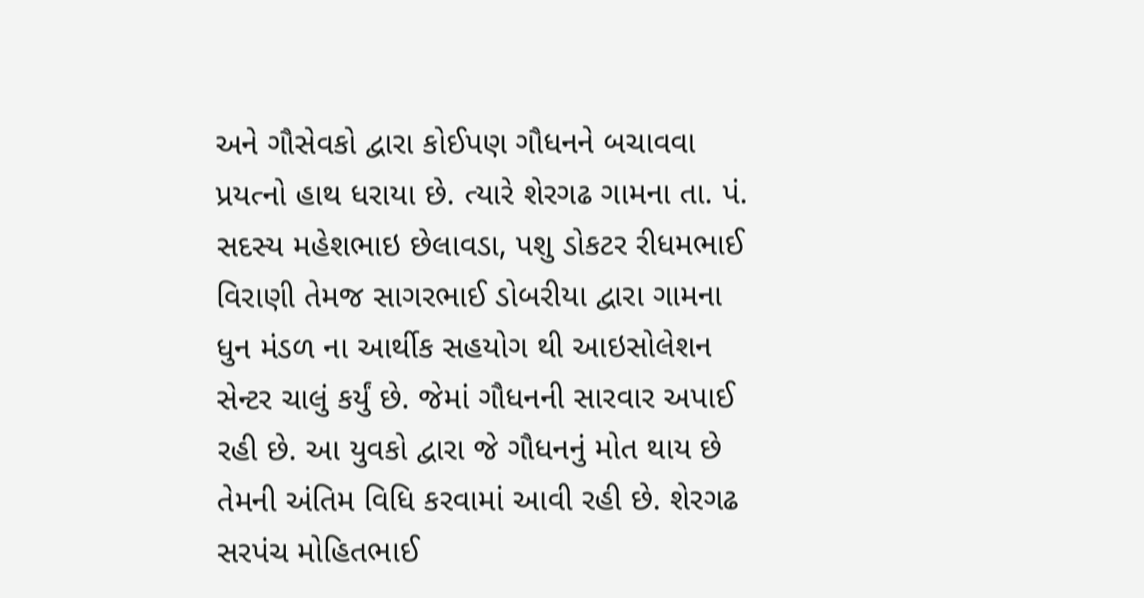અને ગૌસેવકો દ્વારા કોઈપણ ગૌધનને બચાવવા પ્રયત્નો હાથ ધરાયા છે. ત્યારે શેરગઢ ગામના તા. પં. સદસ્ય મહેશભાઇ છેલાવડા, પશુ ડોકટર રીધમભાઈ વિરાણી તેમજ સાગરભાઈ ડોબરીયા દ્વારા ગામના ધુન મંડળ ના આર્થીક સહયોગ થી આઇસોલેશન સેન્ટર ચાલું કર્યું છે. જેમાં ગૌધનની સારવાર અપાઈ રહી છે. આ યુવકો દ્વારા જે ગૌધનનું મોત થાય છે તેમની અંતિમ વિધિ કરવામાં આવી રહી છે. શેરગઢ સરપંચ મોહિતભાઈ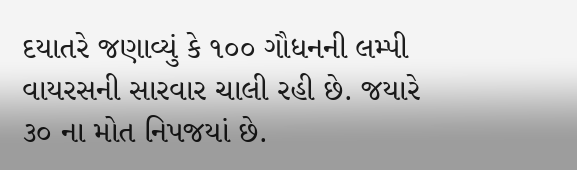દયાતરે જણાવ્યું કે ૧૦૦ ગૌધનની લમ્પી વાયરસની સારવાર ચાલી રહી છે. જયારે ૩૦ ના મોત નિપજયાં છે.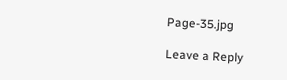Page-35.jpg

Leave a Reply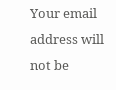Your email address will not be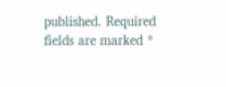published. Required fields are marked *